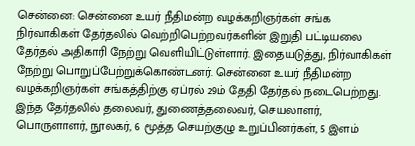சென்னை: சென்னை உயர் நீதிமன்ற வழக்கறிஞர்கள் சங்க நிர்வாகிகள் தேர்தலில் வெற்றிபெற்றவர்களின் இறுதி பட்டியலை தேர்தல் அதிகாரி நேற்று வெளியிட்டுள்ளார். இதையடுத்து, நிர்வாகிகள் நேற்று பொறுப்பேற்றுக்கொண்டனர். சென்னை உயர் நீதிமன்ற வழக்கறிஞர்கள் சங்கத்திற்கு ஏப்ரல் 29ம் தேதி தேர்தல் நடைபெற்றது. இந்த தேர்தலில் தலைவர், துணைத்தலைவர், செயலாளர், பொருளாளர், நூலகர், 6 மூத்த செயற்குழு உறுப்பினர்கள், 5 இளம்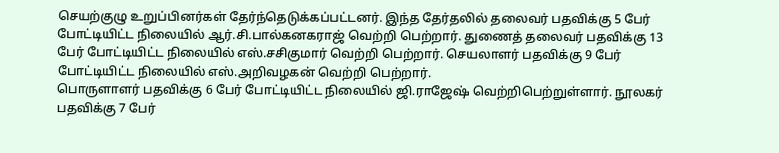செயற்குழு உறுப்பினர்கள் தேர்ந்தெடுக்கப்பட்டனர். இந்த தேர்தலில் தலைவர் பதவிக்கு 5 பேர் போட்டியிட்ட நிலையில் ஆர்.சி.பால்கனகராஜ் வெற்றி பெற்றார். துணைத் தலைவர் பதவிக்கு 13 பேர் போட்டியிட்ட நிலையில் எஸ்.சசிகுமார் வெற்றி பெற்றார். செயலாளர் பதவிக்கு 9 பேர் போட்டியிட்ட நிலையில் எஸ்.அறிவழகன் வெற்றி பெற்றார்.
பொருளாளர் பதவிக்கு 6 பேர் போட்டியிட்ட நிலையில் ஜி.ராஜேஷ் வெற்றிபெற்றுள்ளார். நூலகர் பதவிக்கு 7 பேர்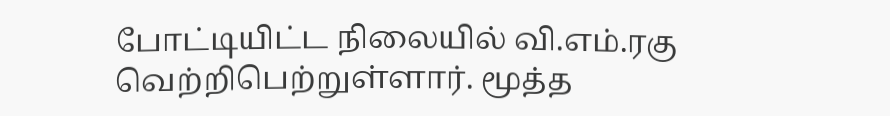போட்டியிட்ட நிலையில் வி.எம்.ரகு வெற்றிபெற்றுள்ளார். மூத்த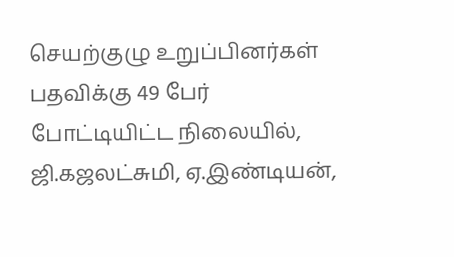செயற்குழு உறுப்பினர்கள் பதவிக்கு 49 பேர் போட்டியிட்ட நிலையில், ஜி.கஜலட்சுமி, ஏ.இண்டியன்,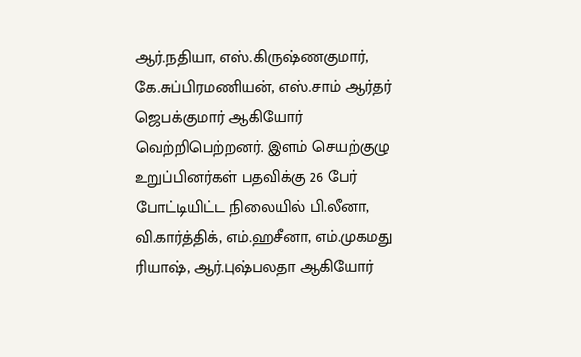ஆர்.நதியா, எஸ்.கிருஷ்ணகுமார், கே.சுப்பிரமணியன், எஸ்.சாம் ஆர்தர் ஜெபக்குமார் ஆகியோர் வெற்றிபெற்றனர். இளம் செயற்குழு உறுப்பினர்கள் பதவிக்கு 26 பேர் போட்டியிட்ட நிலையில் பி.லீனா, வி.கார்த்திக், எம்.ஹசீனா, எம்.முகமது ரியாஷ், ஆர்.புஷ்பலதா ஆகியோர்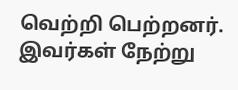வெற்றி பெற்றனர். இவர்கள் நேற்று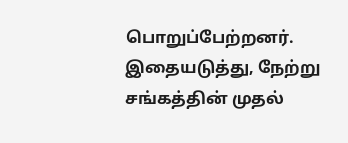பொறுப்பேற்றனர். இதையடுத்து, நேற்று சங்கத்தின் முதல்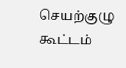செயற்குழு கூட்டம்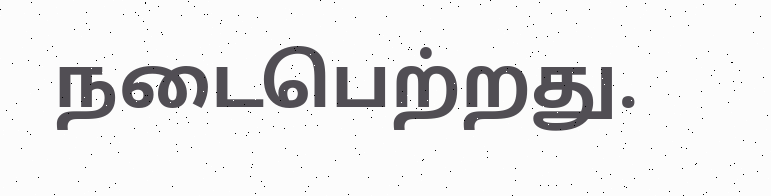நடைபெற்றது.